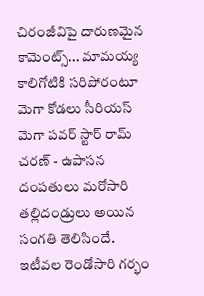చిరంజీవిపై దారుణమైన కామెంట్స్... మామయ్య కాలిగోటికి సరిపోరంటూ మెగా కోడలు సీరియస్
మెగా పవర్ స్టార్ రామ్ చరణ్ - ఉపాసన దంపతులు మరోసారి తల్లిదండ్రులు అయిన సంగతి తెలిసిందే. ఇటీవల రెండోసారి గర్భం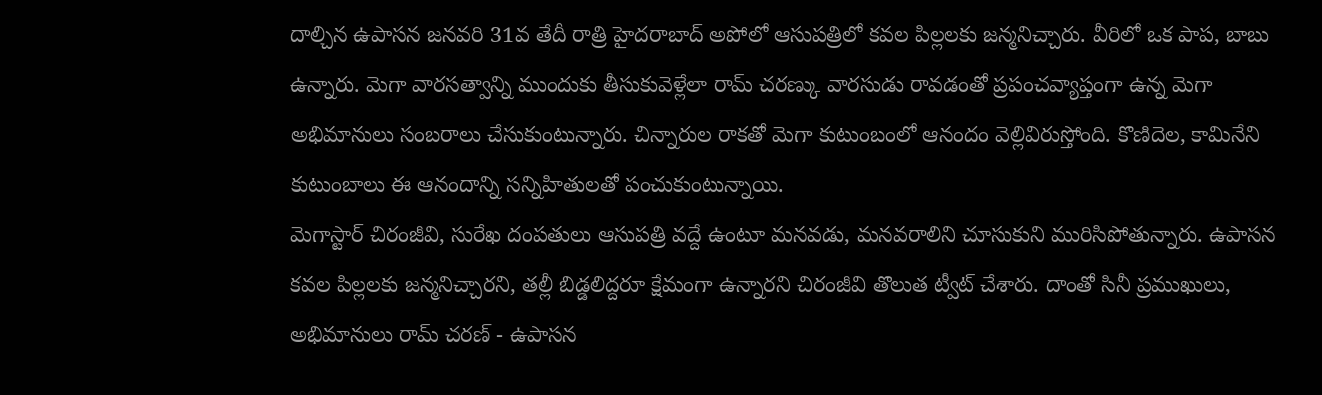దాల్చిన ఉపాసన జనవరి 31వ తేదీ రాత్రి హైదరాబాద్ అపోలో ఆసుపత్రిలో కవల పిల్లలకు జన్మనిచ్చారు. వీరిలో ఒక పాప, బాబు ఉన్నారు. మెగా వారసత్వాన్ని ముందుకు తీసుకువెళ్లేలా రామ్ చరణ్కు వారసుడు రావడంతో ప్రపంచవ్యాప్తంగా ఉన్న మెగా అభిమానులు సంబరాలు చేసుకుంటున్నారు. చిన్నారుల రాకతో మెగా కుటుంబంలో ఆనందం వెల్లివిరుస్తోంది. కొణిదెల, కామినేని కుటుంబాలు ఈ ఆనందాన్ని సన్నిహితులతో పంచుకుంటున్నాయి.
మెగాస్టార్ చిరంజీవి, సురేఖ దంపతులు ఆసుపత్రి వద్దే ఉంటూ మనవడు, మనవరాలిని చూసుకుని మురిసిపోతున్నారు. ఉపాసన కవల పిల్లలకు జన్మనిచ్చారని, తల్లీ బిడ్డలిద్దరూ క్షేమంగా ఉన్నారని చిరంజీవి తొలుత ట్వీట్ చేశారు. దాంతో సినీ ప్రముఖులు, అభిమానులు రామ్ చరణ్ - ఉపాసన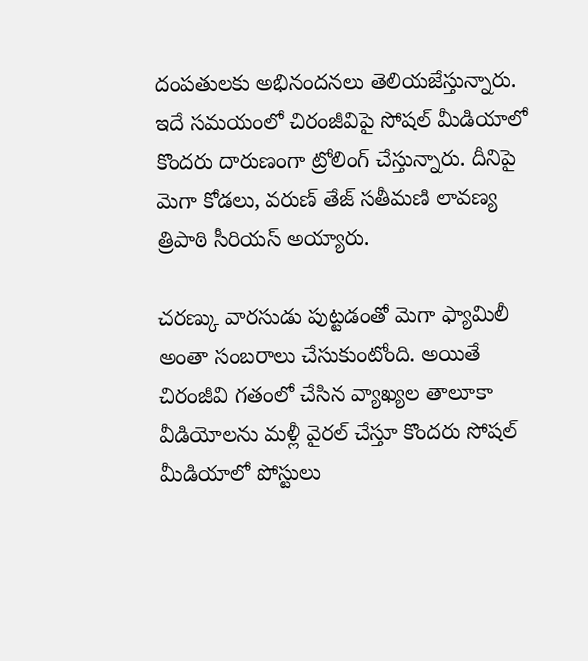దంపతులకు అభినందనలు తెలియజేస్తున్నారు. ఇదే సమయంలో చిరంజీవిపై సోషల్ మీడియాలో కొందరు దారుణంగా ట్రోలింగ్ చేస్తున్నారు. దీనిపై మెగా కోడలు, వరుణ్ తేజ్ సతీమణి లావణ్య త్రిపాఠి సీరియస్ అయ్యారు.

చరణ్కు వారసుడు పుట్టడంతో మెగా ఫ్యామిలీ అంతా సంబరాలు చేసుకుంటోంది. అయితే చిరంజీవి గతంలో చేసిన వ్యాఖ్యల తాలూకా వీడియోలను మళ్లీ వైరల్ చేస్తూ కొందరు సోషల్ మీడియాలో పోస్టులు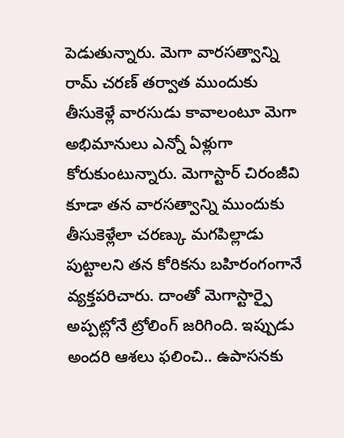పెడుతున్నారు. మెగా వారసత్వాన్ని రామ్ చరణ్ తర్వాత ముందుకు తీసుకెళ్లే వారసుడు కావాలంటూ మెగా అభిమానులు ఎన్నో ఏళ్లుగా కోరుకుంటున్నారు. మెగాస్టార్ చిరంజీవి కూడా తన వారసత్వాన్ని ముందుకు తీసుకెళ్లేలా చరణ్కు మగపిల్లాడు పుట్టాలని తన కోరికను బహిరంగంగానే వ్యక్తపరిచారు. దాంతో మెగాస్టార్పై అప్పట్లోనే ట్రోలింగ్ జరిగింది. ఇప్పుడు అందరి ఆశలు ఫలించి.. ఉపాసనకు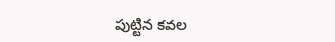పుట్టిన కవల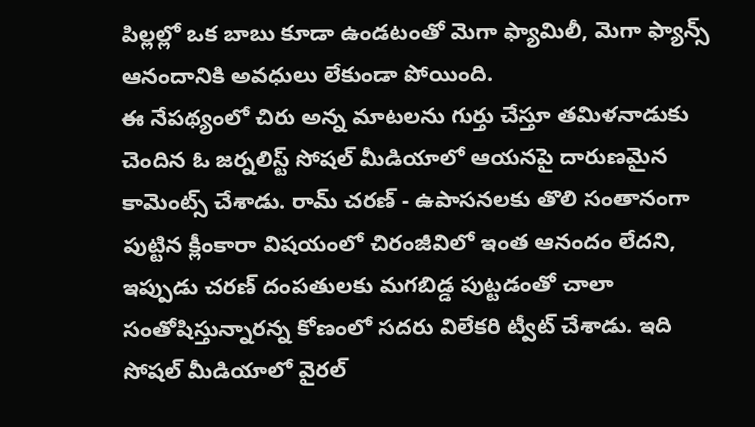పిల్లల్లో ఒక బాబు కూడా ఉండటంతో మెగా ఫ్యామిలీ, మెగా ఫ్యాన్స్ ఆనందానికి అవధులు లేకుండా పోయింది.
ఈ నేపథ్యంలో చిరు అన్న మాటలను గుర్తు చేస్తూ తమిళనాడుకు చెందిన ఓ జర్నలిస్ట్ సోషల్ మీడియాలో ఆయనపై దారుణమైన కామెంట్స్ చేశాడు. రామ్ చరణ్ - ఉపాసనలకు తొలి సంతానంగా పుట్టిన క్లీంకారా విషయంలో చిరంజీవిలో ఇంత ఆనందం లేదని, ఇప్పుడు చరణ్ దంపతులకు మగబిడ్డ పుట్టడంతో చాలా సంతోషిస్తున్నారన్న కోణంలో సదరు విలేకరి ట్వీట్ చేశాడు. ఇది సోషల్ మీడియాలో వైరల్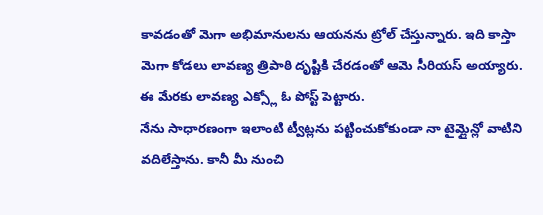కావడంతో మెగా అభిమానులను ఆయనను ట్రోల్ చేస్తున్నారు. ఇది కాస్తా మెగా కోడలు లావణ్య త్రిపాఠి దృష్టికి చేరడంతో ఆమె సీరియస్ అయ్యారు. ఈ మేరకు లావణ్య ఎక్స్లో ఓ పోస్ట్ పెట్టారు.
నేను సాధారణంగా ఇలాంటి ట్వీట్లను పట్టించుకోకుండా నా టైమ్లైన్లో వాటిని వదిలేస్తాను. కానీ మీ నుంచి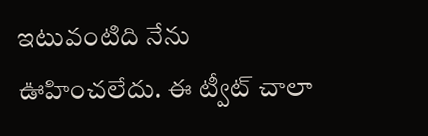ఇటువంటిది నేను ఊహించలేదు. ఈ ట్వీట్ చాలా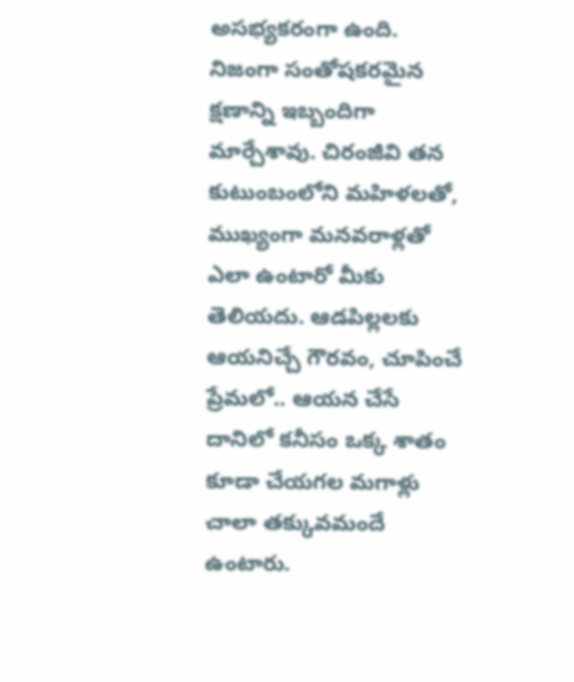అసభ్యకరంగా ఉంది. నిజంగా సంతోషకరమైన క్షణాన్ని ఇబ్బందిగా మార్చేశావు. చిరంజీవి తన కుటుంబంలోని మహిళలతో, ముఖ్యంగా మనవరాళ్లతో ఎలా ఉంటారో మీకు తెలియదు. ఆడపిల్లలకు ఆయనిచ్చే గౌరవం, చూపించే ప్రేమలో.. ఆయన చేసే దానిలో కనీసం ఒక్క శాతం కూడా చేయగల మగాళ్లు చాలా తక్కువమందే ఉంటారు.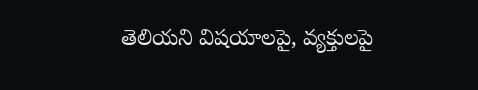తెలియని విషయాలపై, వ్యక్తులపై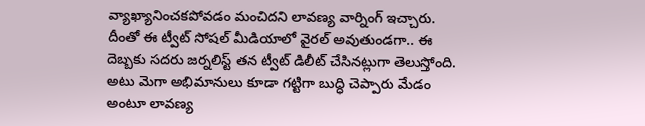వ్యాఖ్యానించకపోవడం మంచిదని లావణ్య వార్నింగ్ ఇచ్చారు. దీంతో ఈ ట్వీట్ సోషల్ మీడియాలో వైరల్ అవుతుండగా.. ఈ దెబ్బకు సదరు జర్నలిస్ట్ తన ట్వీట్ డిలీట్ చేసినట్లుగా తెలుస్తోంది. అటు మెగా అభిమానులు కూడా గట్టిగా బుద్ధి చెప్పారు మేడం అంటూ లావణ్య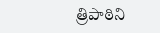త్రిపాఠిని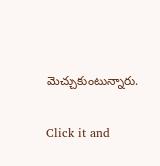మెచ్చుకుంటున్నారు.


Click it and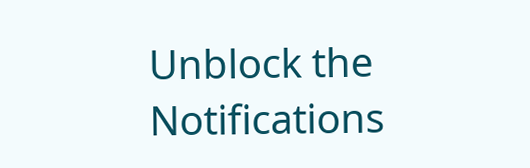Unblock the Notifications